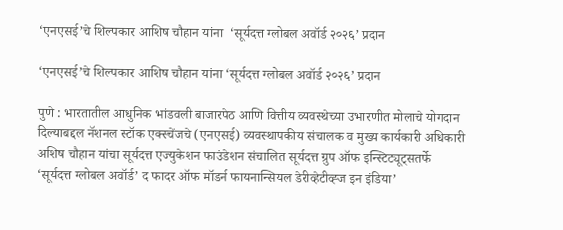‘एनएसई’चे शिल्पकार आशिष चौहान यांना  ‘सूर्यदत्त ग्लोबल अवॉर्ड २०२६’ प्रदान

‘एनएसई’चे शिल्पकार आशिष चौहान यांना ‘सूर्यदत्त ग्लोबल अवॉर्ड २०२६’ प्रदान

पुणे : भारतातील आधुनिक भांडवली बाजारपेठ आणि वित्तीय व्यवस्थेच्या उभारणीत मोलाचे योगदान दिल्याबद्दल नॅशनल स्टॉक एक्स्चेंजचे (एनएसई) व्यवस्थापकीय संचालक व मुख्य कार्यकारी अधिकारी अशिष चौहान यांचा सूर्यदत्त एज्युकेशन फाउंडेशन संचालित सूर्यदत्त ग्रुप ऑफ इन्स्टिट्यूट्सतर्फे ‘सूर्यदत्त ग्लोबल अवॉर्ड’ द फादर ऑफ मॉडर्न फायनान्सियल डेरीव्हेटीव्ह्ज इन इंडिया’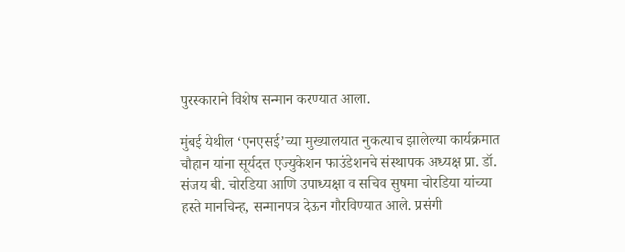पुरस्काराने विशेष सन्मान करण्यात आला.

मुंबई येथील ‘एनएसई’च्या मुख्यालयात नुकत्याच झालेल्या कार्यक्रमात चौहान यांना सूर्यदत्त एज्युकेशन फाउंडेशनचे संस्थापक अध्यक्ष प्रा. डॉ. संजय बी. चोरडिया आणि उपाध्यक्षा व सचिव सुषमा चोरडिया यांच्या हस्ते मानचिन्ह, सन्मानपत्र देऊन गौरविण्यात आले. प्रसंगी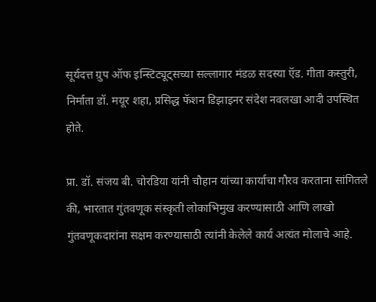सूर्यदत्त ग्रुप ऑफ इन्स्टिट्यूट्सच्या सल्लागार मंडळ सदस्या ऍड. गीता कस्तुरी, निर्माता डॉ. मयूर शहा, प्रसिद्ध फॅशन डिझाइनर संदेश नवलखा आदी उपस्थित होते.

प्रा. डॉ. संजय बी. चोरडिया यांनी चौहान यांच्या कार्याचा गौरव करताना सांगितले की, भारतात गुंतवणूक संस्कृती लोकाभिमुख करण्यासाठी आणि लाखो गुंतवणूकदारांना सक्षम करण्यासाठी त्यांनी केलेले कार्य अत्यंत मोलाचे आहे.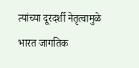त्यांच्या दूरदर्शी नेतृत्वामुळे भारत जागतिक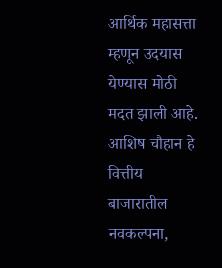आर्थिक महासत्ता म्हणून उदयास येण्यास मोठी मदत झाली आहे. आशिष चौहान हे वित्तीय बाजारातील नवकल्पना,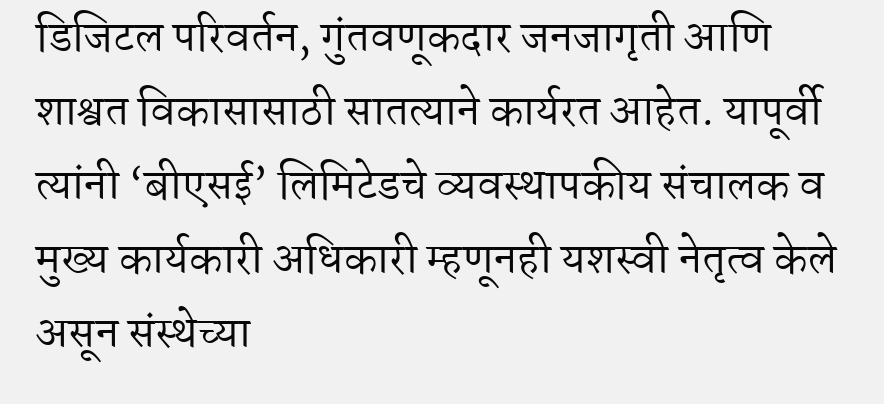डिजिटल परिवर्तन, गुंतवणूकदार जनजागृती आणि शाश्वत विकासासाठी सातत्याने कार्यरत आहेत. यापूर्वी त्यांनी ‘बीएसई’ लिमिटेडचे व्यवस्थापकीय संचालक व मुख्य कार्यकारी अधिकारी म्हणूनही यशस्वी नेतृत्व केले असून संस्थेच्या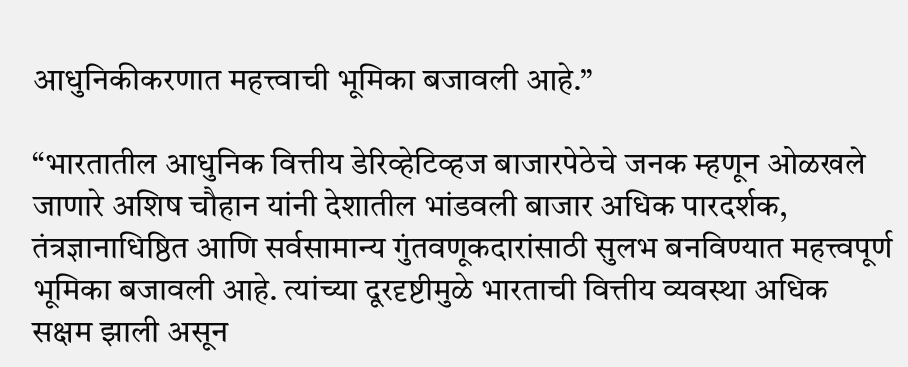आधुनिकीकरणात महत्त्वाची भूमिका बजावली आहे.”

“भारतातील आधुनिक वित्तीय डेरिव्हेटिव्हज बाजारपेठेचे जनक म्हणून ओळखले जाणारे अशिष चौहान यांनी देशातील भांडवली बाजार अधिक पारदर्शक, तंत्रज्ञानाधिष्ठित आणि सर्वसामान्य गुंतवणूकदारांसाठी सुलभ बनविण्यात महत्त्वपूर्ण भूमिका बजावली आहे. त्यांच्या दूरदृष्टीमुळे भारताची वित्तीय व्यवस्था अधिक सक्षम झाली असून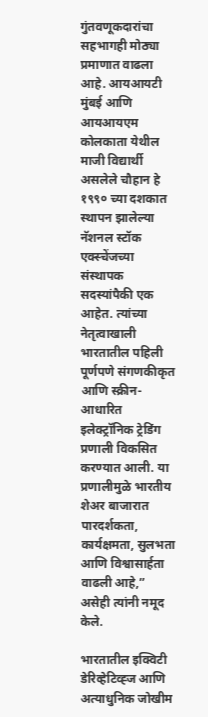गुंतवणूकदारांचा सहभागही मोठ्या प्रमाणात वाढला आहे. आयआयटी मुंबई आणि आयआयएम कोलकाता येथील माजी विद्यार्थी असलेले चौहान हे १९९० च्या दशकात स्थापन झालेल्या नॅशनल स्टॉक एक्स्चेंजच्या संस्थापक सदस्यांपैकी एक आहेत. त्यांच्या नेतृत्वाखाली भारतातील पहिली पूर्णपणे संगणकीकृत आणि स्क्रीन-आधारित इलेक्ट्रॉनिक ट्रेडिंग प्रणाली विकसित करण्यात आली. या प्रणालीमुळे भारतीय शेअर बाजारात पारदर्शकता, कार्यक्षमता, सुलभता आणि विश्वासार्हता वाढली आहे,” असेही त्यांनी नमूद केले.

भारतातील इक्विटी डेरिव्हेटिव्ह्ज आणि अत्याधुनिक जोखीम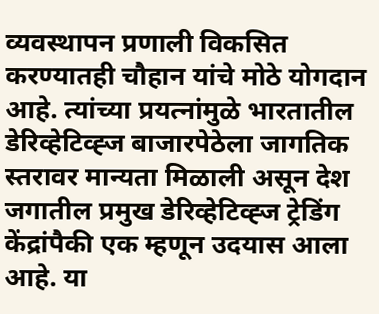व्यवस्थापन प्रणाली विकसित करण्यातही चौहान यांचे मोठे योगदान आहे. त्यांच्या प्रयत्नांमुळे भारतातील डेरिव्हेटिव्ह्ज बाजारपेठेला जागतिक स्तरावर मान्यता मिळाली असून देश जगातील प्रमुख डेरिव्हेटिव्ह्ज ट्रेडिंग केंद्रांपैकी एक म्हणून उदयास आला आहे. या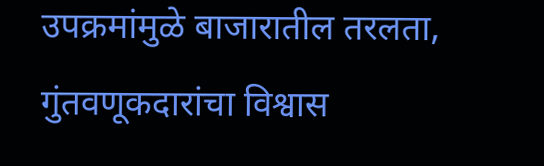उपक्रमांमुळे बाजारातील तरलता, गुंतवणूकदारांचा विश्वास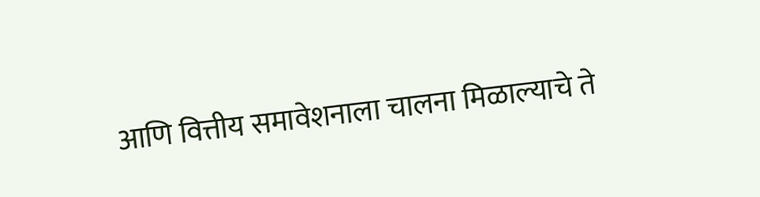आणि वित्तीय समावेशनाला चालना मिळाल्याचे ते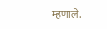म्हणाले.